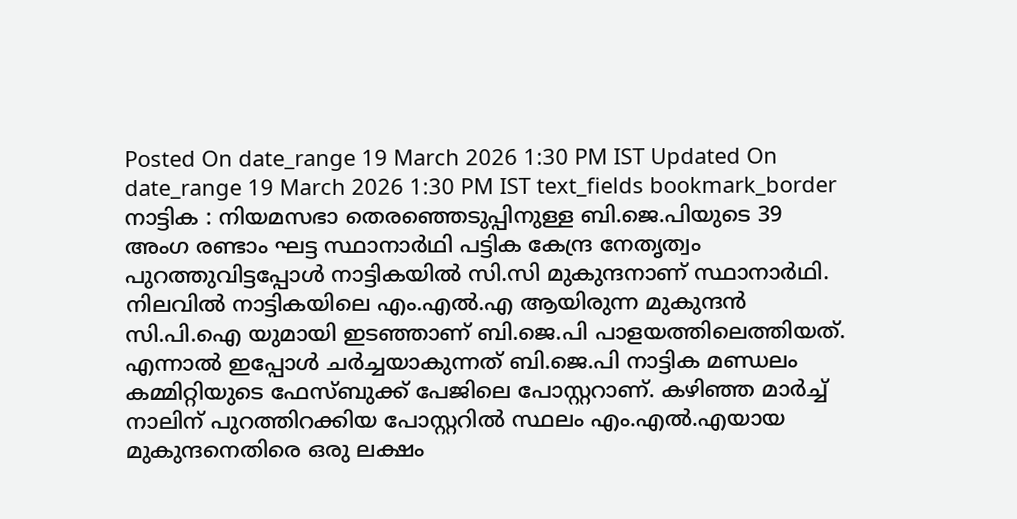Posted On date_range 19 March 2026 1:30 PM IST Updated On date_range 19 March 2026 1:30 PM IST text_fields bookmark_border നാട്ടിക : നിയമസഭാ തെരഞ്ഞെടുപ്പിനുള്ള ബി.ജെ.പിയുടെ 39 അംഗ രണ്ടാം ഘട്ട സ്ഥാനാർഥി പട്ടിക കേന്ദ്ര നേതൃത്വം പുറത്തുവിട്ടപ്പോൾ നാട്ടികയിൽ സി.സി മുകുന്ദനാണ് സ്ഥാനാർഥി. നിലവിൽ നാട്ടികയിലെ എം.എൽ.എ ആയിരുന്ന മുകുന്ദൻ സി.പി.ഐ യുമായി ഇടഞ്ഞാണ് ബി.ജെ.പി പാളയത്തിലെത്തിയത്. എന്നാൽ ഇപ്പോൾ ചർച്ചയാകുന്നത് ബി.ജെ.പി നാട്ടിക മണ്ഡലം കമ്മിറ്റിയുടെ ഫേസ്ബുക്ക് പേജിലെ പോസ്റ്ററാണ്. കഴിഞ്ഞ മാർച്ച് നാലിന് പുറത്തിറക്കിയ പോസ്റ്ററിൽ സ്ഥലം എം.എൽ.എയായ മുകുന്ദനെതിരെ ഒരു ലക്ഷം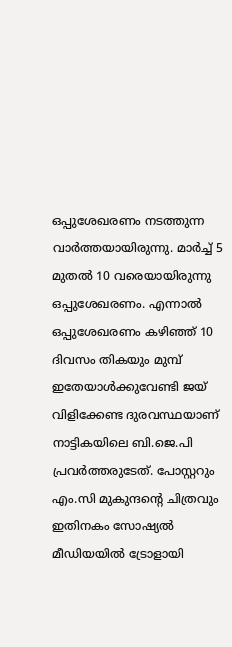ഒപ്പുശേഖരണം നടത്തുന്ന വാർത്തയായിരുന്നു. മാർച്ച് 5 മുതൽ 10 വരെയായിരുന്നു ഒപ്പുശേഖരണം. എന്നാൽ ഒപ്പുശേഖരണം കഴിഞ്ഞ് 10 ദിവസം തികയും മുമ്പ് ഇതേയാൾക്കുവേണ്ടി ജയ് വിളിക്കേണ്ട ദുരവസ്ഥയാണ് നാട്ടികയിലെ ബി.ജെ.പി പ്രവർത്തരുടേത്. പോസ്റ്ററും എം.സി മുകുന്ദന്റെ ചിത്രവും ഇതിനകം സോഷ്യൽ മീഡിയയിൽ ട്രോളായി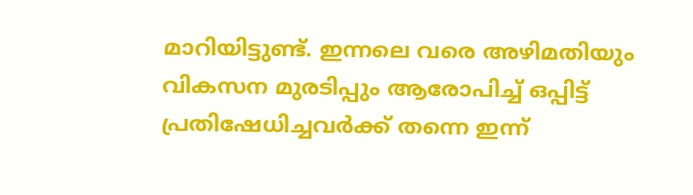മാറിയിട്ടുണ്ട്. ഇന്നലെ വരെ അഴിമതിയും വികസന മുരടിപ്പും ആരോപിച്ച് ഒപ്പിട്ട് പ്രതിഷേധിച്ചവർക്ക് തന്നെ ഇന്ന്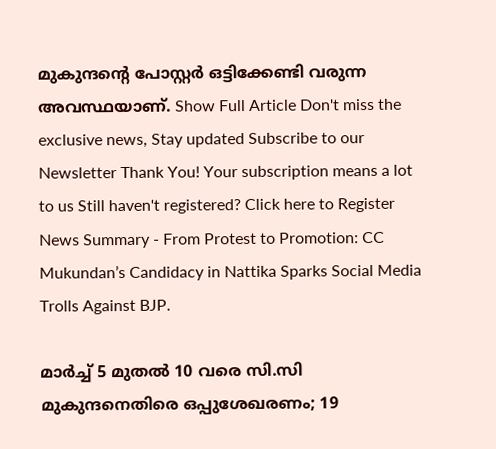മുകുന്ദന്റെ പോസ്റ്റർ ഒട്ടിക്കേണ്ടി വരുന്ന അവസ്ഥയാണ്. Show Full Article Don't miss the exclusive news, Stay updated Subscribe to our Newsletter Thank You! Your subscription means a lot to us Still haven't registered? Click here to Register News Summary - From Protest to Promotion: CC Mukundan’s Candidacy in Nattika Sparks Social Media Trolls Against BJP.

മാർച്ച് 5 മുതൽ 10 വരെ സി.സി മുകുന്ദനെതിരെ ഒപ്പുശേഖരണം; 19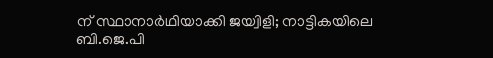ന് സ്ഥാനാർഥിയാക്കി ജയ്വിളി; നാട്ടികയിലെ ബി.ജെ.പി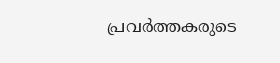പ്രവർത്തകരുടെ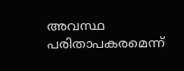അവസ്ഥ പരിതാപകരമെന്ന്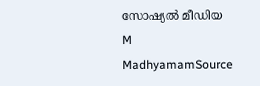സോഷ്യൽ മീഡിയ
M
MadhyamamSource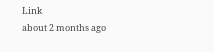Link
about 2 months ago